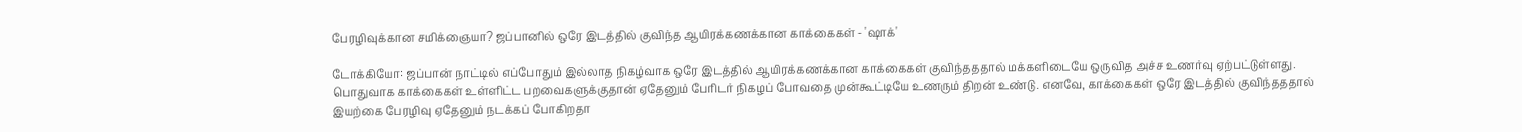பேரழிவுக்கான சமிக்ஞையா? ஜப்பானில் ஒரே இடத்தில் குவிந்த ஆயிரக்கணக்கான காக்கைகள் - 'ஷாக்'

டோக்கியோ: ஜப்பான் நாட்டில் எப்போதும் இல்லாத நிகழ்வாக ஒரே இடத்தில் ஆயிரக்கணக்கான காக்கைகள் குவிந்தததால் மக்களிடையே ஒருவித அச்ச உணர்வு ஏற்பட்டுள்ளது. பொதுவாக காக்கைகள் உள்ளிட்ட பறவைகளுக்குதான் ஏதேனும் பேரிடர் நிகழப் போவதை முன்கூட்டியே உணரும் திறன் உண்டு. எனவே, காக்கைகள் ஒரே இடத்தில் குவிந்தததால் இயற்கை பேரழிவு ஏதேனும் நடக்கப் போகிறதா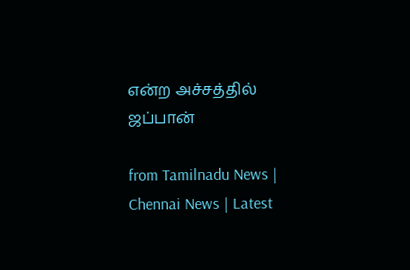என்ற அச்சத்தில் ஜப்பான்

from Tamilnadu News | Chennai News | Latest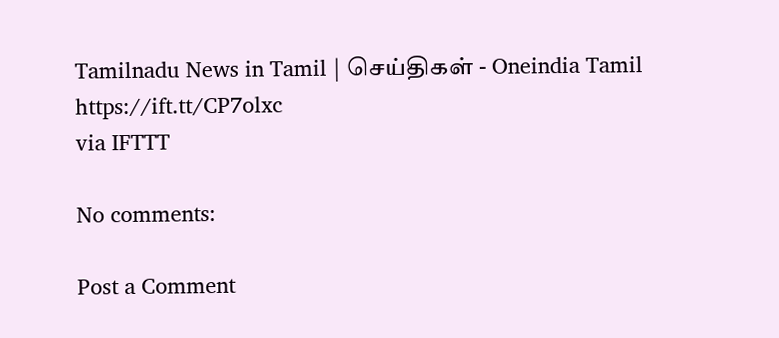Tamilnadu News in Tamil | செய்திகள் - Oneindia Tamil https://ift.tt/CP7olxc
via IFTTT

No comments:

Post a Comment